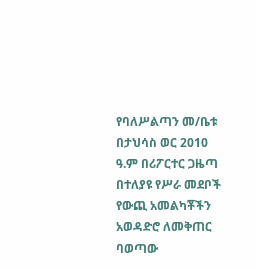የባለሥልጣን መ/ቤቱ በታህሳስ ወር 2010 ዓ.ም በሪፖርተር ጋዜጣ በተለያዩ የሥራ መደቦች የውጪ አመልካቾችን አወዳድሮ ለመቅጠር ባወጣው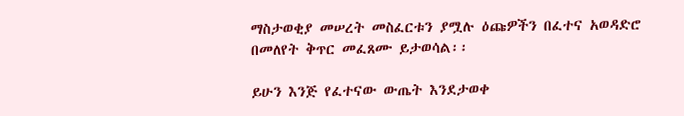ማስታወቂያ መሠረት መስፈርቱን ያሟሉ ዕጩዎችን በፈተና አወዳድሮ በመለየት ቅጥር መፈጸሙ ይታወሳል፡፡

ይሁን እንጅ የፈተናው ውጤት እንደታወቀ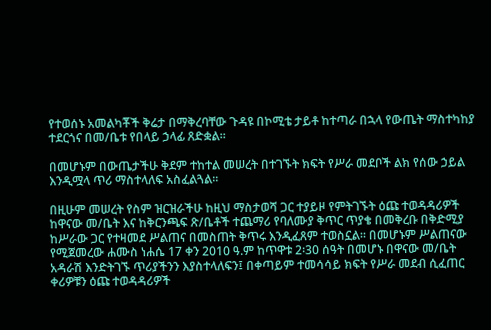የተወሰኑ አመልካቾች ቅሬታ በማቅረባቸው ጉዳዩ በኮሚቴ ታይቶ ከተጣራ በኋላ የውጤት ማስተካከያ ተደርጎና በመ/ቤቱ የበላይ ኃላፊ ጸድቋል፡፡

በመሆኑም በውጤታችሁ ቅደም ተከተል መሠረት በተገኙት ክፍት የሥራ መደቦች ልክ የሰው ኃይል እንዲሟላ ጥሪ ማስተላለፍ አስፈልጓል፡፡

በዚሁም መሠረት የስም ዝርዝራችሁ ከዚህ ማስታወሻ ጋር ተያይዞ የምትገኙት ዕጩ ተወዳዳሪዎች ከዋናው መ/ቤት እና ከቅርንጫፍ ጽ/ቤቶች ተጨማሪ የባለሙያ ቅጥር ጥያቄ በመቅረቡ በቅድሚያ ከሥራው ጋር የተዛመደ ሥልጠና በመስጠት ቅጥሩ እንዲፈጸም ተወስኗል፡፡ በመሆኑም ሥልጠናው የሚጀመረው ሐሙስ ነሐሴ 17 ቀን 2010 ዓ.ም ከጥዋቱ 2፡30 ሰዓት በመሆኑ በዋናው መ/ቤት አዳራሽ እንድትገኙ ጥሪያችንን እያስተላለፍን፤ በቀጣይም ተመሳሳይ ክፍት የሥራ መደብ ሲፈጠር ቀሪዎቹን ዕጩ ተወዳዳሪዎች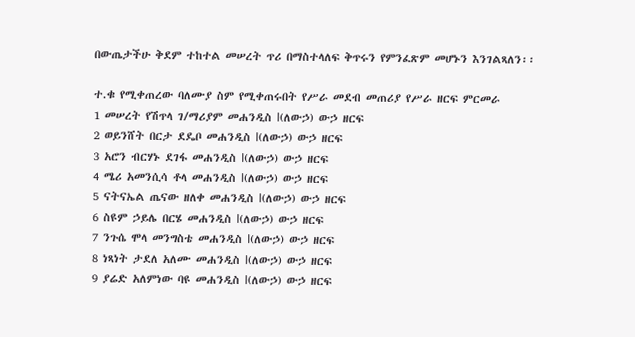በውጤታችሁ ቅደም ተከተል መሠረት ጥሪ በማስተላለፍ ቅጥሩን የምንፈጽም መሆኑን እንገልጻለን፡፡

ተ.ቁ የሚቀጠረው ባለሙያ ስም የሚቀጠሩበት የሥራ መደብ መጠሪያ የሥራ ዘርፍ ምርመራ
1 መሠረት የሽጥላ ገ/ማሪያም መሐንዲስ I(ለውኃ) ውኃ ዘርፍ
2 ወይንሸት በርታ ደዴቦ መሐንዲስ I(ለውኃ) ውኃ ዘርፍ
3 አሮን ብርሃኑ ደገፋ መሐንዲስ I(ለውኃ) ውኃ ዘርፍ
4 ሜሪ አመንሲሳ ቶላ መሐንዲስ I(ለውኃ) ውኃ ዘርፍ
5 ናትናኤል ጤናው ዘለቀ መሐንዲስ I(ለውኃ) ውኃ ዘርፍ
6 ስዩም ኃይሌ በርሄ መሐንዲስ I(ለውኃ) ውኃ ዘርፍ
7 ንጉሴ ሞላ መንግስቴ መሐንዲስ I(ለውኃ) ውኃ ዘርፍ
8 ነጻነት ታደለ አለሙ መሐንዲስ I(ለውኃ) ውኃ ዘርፍ
9 ያሬድ አለምነው ባዩ መሐንዲስ I(ለውኃ) ውኃ ዘርፍ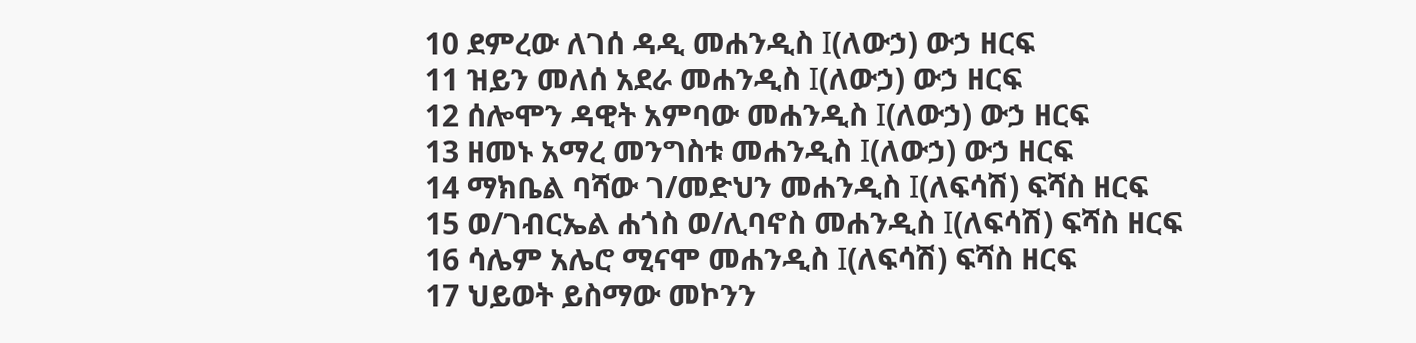10 ደምረው ለገሰ ዳዲ መሐንዲስ I(ለውኃ) ውኃ ዘርፍ
11 ዝይን መለሰ አደራ መሐንዲስ I(ለውኃ) ውኃ ዘርፍ
12 ሰሎሞን ዳዊት አምባው መሐንዲስ I(ለውኃ) ውኃ ዘርፍ
13 ዘመኑ አማረ መንግስቱ መሐንዲስ I(ለውኃ) ውኃ ዘርፍ
14 ማክቤል ባሻው ገ/መድህን መሐንዲስ I(ለፍሳሽ) ፍሻስ ዘርፍ
15 ወ/ገብርኤል ሐጎስ ወ/ሊባኖስ መሐንዲስ I(ለፍሳሽ) ፍሻስ ዘርፍ
16 ሳሌም አሌሮ ሚናሞ መሐንዲስ I(ለፍሳሽ) ፍሻስ ዘርፍ
17 ህይወት ይስማው መኮንን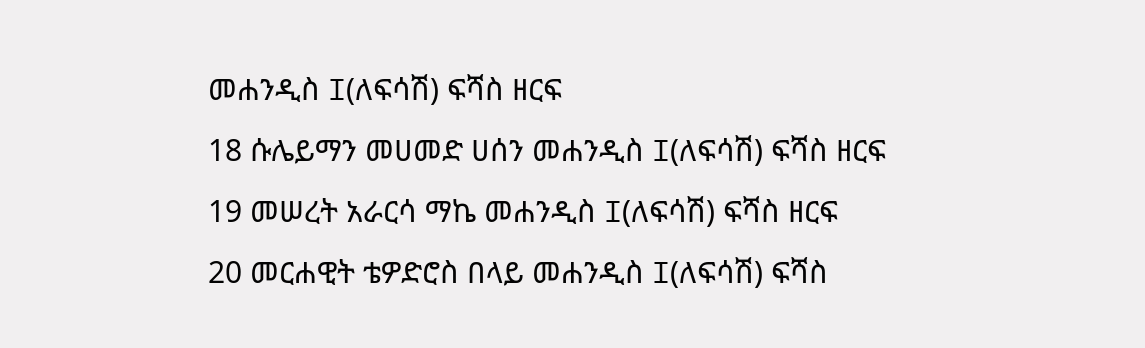መሐንዲስ I(ለፍሳሽ) ፍሻስ ዘርፍ
18 ሱሌይማን መሀመድ ሀሰን መሐንዲስ I(ለፍሳሽ) ፍሻስ ዘርፍ
19 መሠረት አራርሳ ማኬ መሐንዲስ I(ለፍሳሽ) ፍሻስ ዘርፍ
20 መርሐዊት ቴዎድሮስ በላይ መሐንዲስ I(ለፍሳሽ) ፍሻስ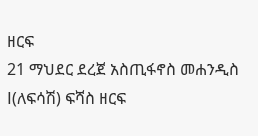ዘርፍ
21 ማህደር ደረጀ አስጢፋኖስ መሐንዲስ I(ለፍሳሽ) ፍሻስ ዘርፍ